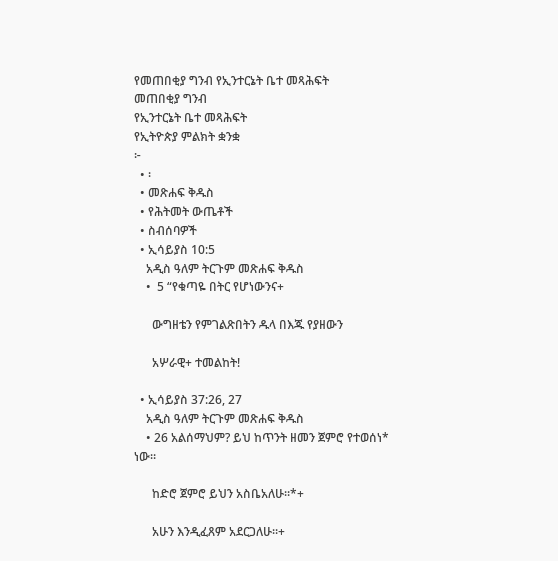የመጠበቂያ ግንብ የኢንተርኔት ቤተ መጻሕፍት
መጠበቂያ ግንብ
የኢንተርኔት ቤተ መጻሕፍት
የኢትዮጵያ ምልክት ቋንቋ
፦
  • ፡
  • መጽሐፍ ቅዱስ
  • የሕትመት ውጤቶች
  • ስብሰባዎች
  • ኢሳይያስ 10:5
    አዲስ ዓለም ትርጉም መጽሐፍ ቅዱስ
    •  5 “የቁጣዬ በትር የሆነውንና+

      ውግዘቴን የምገልጽበትን ዱላ በእጁ የያዘውን

      አሦራዊ+ ተመልከት!

  • ኢሳይያስ 37:26, 27
    አዲስ ዓለም ትርጉም መጽሐፍ ቅዱስ
    • 26 አልሰማህም? ይህ ከጥንት ዘመን ጀምሮ የተወሰነ* ነው።

      ከድሮ ጀምሮ ይህን አስቤአለሁ።*+

      አሁን እንዲፈጸም አደርጋለሁ።+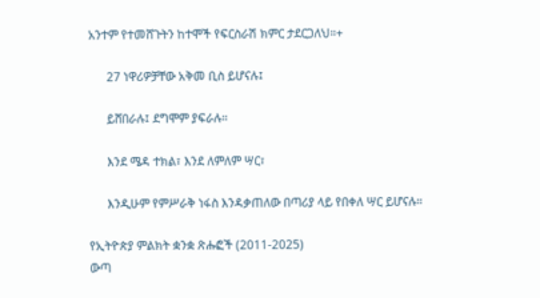አንተም የተመሸጉትን ከተሞች የፍርስራሽ ክምር ታደርጋለህ።+

      27 ነዋሪዎቻቸው አቅመ ቢስ ይሆናሉ፤

      ይሸበራሉ፤ ደግሞም ያፍራሉ።

      እንደ ሜዳ ተክል፣ እንደ ለምለም ሣር፣

      እንዲሁም የምሥራቅ ነፋስ እንዳቃጠለው በጣሪያ ላይ የበቀለ ሣር ይሆናሉ።

የኢትዮጵያ ምልክት ቋንቋ ጽሑፎች (2011-2025)
ውጣ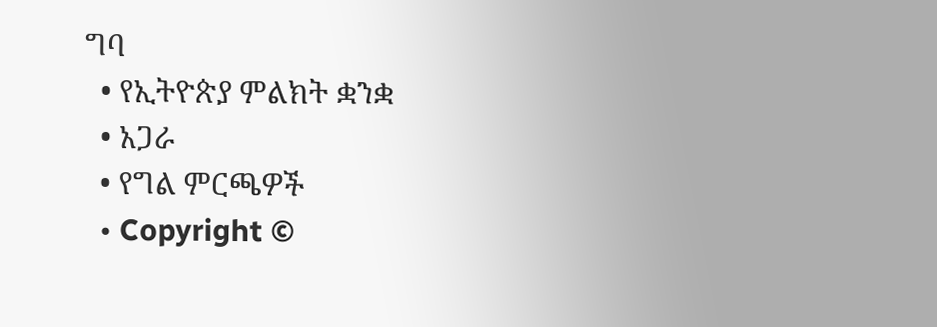ግባ
  • የኢትዮጵያ ምልክት ቋንቋ
  • አጋራ
  • የግል ምርጫዎች
  • Copyright ©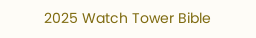2025 Watch Tower Bible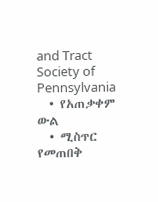and Tract Society of Pennsylvania
  • የአጠቃቀም ውል
  • ሚስጥር የመጠበቅ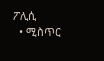ፖሊሲ
  • ሚስጥር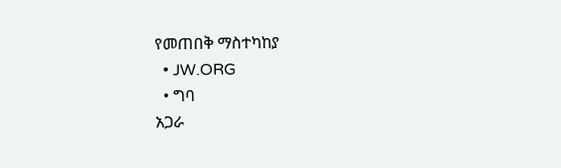የመጠበቅ ማስተካከያ
  • JW.ORG
  • ግባ
አጋራ